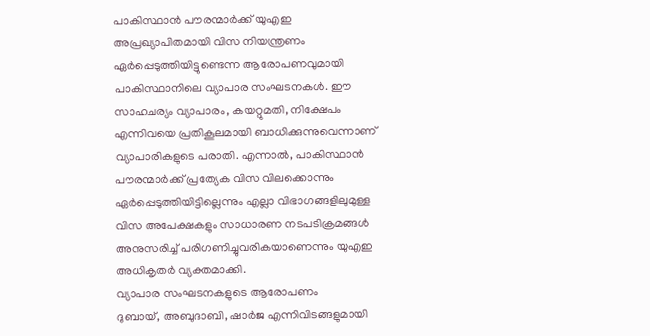പാകിസ്ഥാൻ പൗരന്മാർക്ക് യുഎഇ അപ്രഖ്യാപിതമായി വിസ നിയന്ത്രണം ഏർപ്പെടുത്തിയിട്ടുണ്ടെന്ന ആരോപണവുമായി പാകിസ്ഥാനിലെ വ്യാപാര സംഘടനകൾ. ഈ സാഹചര്യം വ്യാപാരം, കയറ്റുമതി, നിക്ഷേപം എന്നിവയെ പ്രതികൂലമായി ബാധിക്കുന്നുവെന്നാണ് വ്യാപാരികളുടെ പരാതി. എന്നാൽ, പാകിസ്ഥാൻ പൗരന്മാർക്ക് പ്രത്യേക വിസ വിലക്കൊന്നും ഏർപ്പെടുത്തിയിട്ടില്ലെന്നും എല്ലാ വിഭാഗങ്ങളിലുമുള്ള വിസ അപേക്ഷകളും സാധാരണ നടപടിക്രമങ്ങൾ അനുസരിച്ച് പരിഗണിച്ചുവരികയാണെന്നും യുഎഇ അധികൃതർ വ്യക്തമാക്കി.
വ്യാപാര സംഘടനകളുടെ ആരോപണം
ദുബായ്, അബുദാബി, ഷാർജ എന്നിവിടങ്ങളുമായി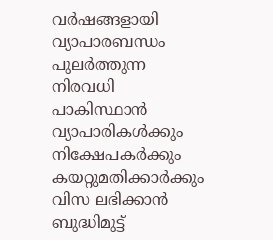വർഷങ്ങളായി വ്യാപാരബന്ധം പുലർത്തുന്ന നിരവധി പാകിസ്ഥാൻ വ്യാപാരികൾക്കും നിക്ഷേപകർക്കും കയറ്റുമതിക്കാർക്കും വിസ ലഭിക്കാൻ ബുദ്ധിമുട്ട്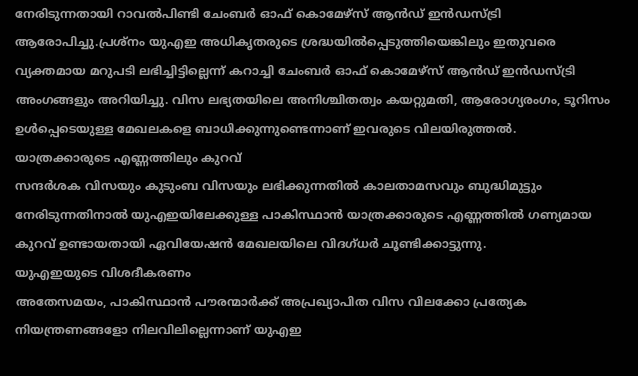നേരിടുന്നതായി റാവൽപിണ്ടി ചേംബർ ഓഫ് കൊമേഴ്സ് ആൻഡ് ഇൻഡസ്ട്രി ആരോപിച്ചു.പ്രശ്നം യുഎഇ അധികൃതരുടെ ശ്രദ്ധയിൽപ്പെടുത്തിയെങ്കിലും ഇതുവരെ വ്യക്തമായ മറുപടി ലഭിച്ചിട്ടില്ലെന്ന് കറാച്ചി ചേംബർ ഓഫ് കൊമേഴ്സ് ആൻഡ് ഇൻഡസ്ട്രി അംഗങ്ങളും അറിയിച്ചു. വിസ ലഭ്യതയിലെ അനിശ്ചിതത്വം കയറ്റുമതി, ആരോഗ്യരംഗം, ടൂറിസം ഉൾപ്പെടെയുള്ള മേഖലകളെ ബാധിക്കുന്നുണ്ടെന്നാണ് ഇവരുടെ വിലയിരുത്തൽ.
യാത്രക്കാരുടെ എണ്ണത്തിലും കുറവ്
സന്ദർശക വിസയും കുടുംബ വിസയും ലഭിക്കുന്നതിൽ കാലതാമസവും ബുദ്ധിമുട്ടും നേരിടുന്നതിനാൽ യുഎഇയിലേക്കുള്ള പാകിസ്ഥാൻ യാത്രക്കാരുടെ എണ്ണത്തിൽ ഗണ്യമായ കുറവ് ഉണ്ടായതായി ഏവിയേഷൻ മേഖലയിലെ വിദഗ്ധർ ചൂണ്ടിക്കാട്ടുന്നു.
യുഎഇയുടെ വിശദീകരണം
അതേസമയം, പാകിസ്ഥാൻ പൗരന്മാർക്ക് അപ്രഖ്യാപിത വിസ വിലക്കോ പ്രത്യേക നിയന്ത്രണങ്ങളോ നിലവിലില്ലെന്നാണ് യുഎഇ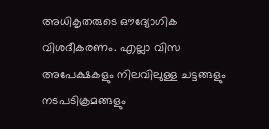അധികൃതരുടെ ഔദ്യോഗിക വിശദീകരണം. എല്ലാ വിസ അപേക്ഷകളും നിലവിലുള്ള ചട്ടങ്ങളും നടപടിക്രമങ്ങളും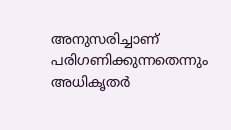അനുസരിച്ചാണ് പരിഗണിക്കുന്നതെന്നും അധികൃതർ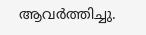ആവർത്തിച്ചു.